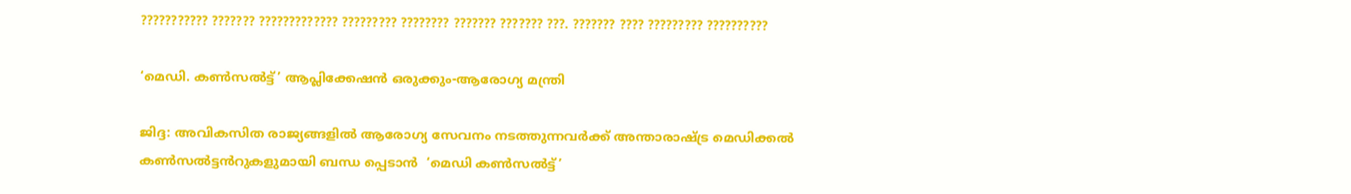??????????? ??????? ????????????? ????????? ???????? ??????? ??????? ???. ??????? ???? ????????? ??????????

‘മെഡി. കൺസൽട്ട്’ ആപ്ലിക്കേഷൻ ഒരുക്കും-ആരോഗ്യ മന്ത്രി

ജിദ്ദ: അവികസിത രാജ്യങ്ങളിൽ ആരോഗ്യ സേവനം നടത്തുന്നവർക്ക് അന്താരാഷ്ട്ര മെഡിക്കൽ കൺസൽട്ടൻറുകളുമായി ബന്ധ പ്പെടാൻ  ‘മെഡി കൺസൽട്ട്’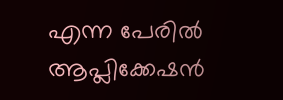എന്ന പേരിൽ ആപ്ലിക്കേഷൻ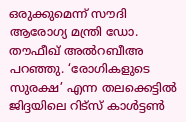ഒരുക്കുമെന്ന് സൗദി ആരോഗ്യ മന്ത്രി ഡോ. തൗഫീഖ് അൽറബീഅ പറഞ്ഞു. ‘രോഗികളുടെ സുരക്ഷ’ എന്ന തലക്കെട്ടിൽ ജിദ്ദയിലെ റിട്സ് കാൾട്ടൺ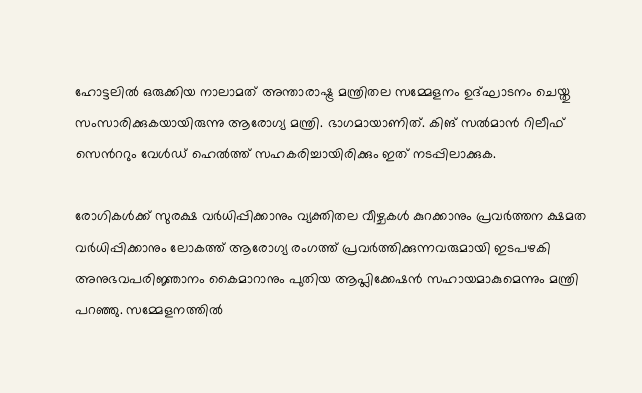ഹോട്ടലിൽ ഒരുക്കിയ നാലാമത് അന്താരാഷ്ട്ര മന്ത്രിതല സമ്മേളനം ഉദ്ഘാടനം ചെയ്തു സംസാരിക്കുകയായിരുന്നു ആരോഗ്യ മന്ത്രി. ഭാഗമായാണിത്. കിങ് സൽമാൻ റിലീഫ് സെൻററും വേൾഡ് ഹെൽത്ത് സഹകരിച്ചായിരിക്കും ഇത് നടപ്പിലാക്കുക.

രോഗികൾക്ക് സുരക്ഷ വർധിപ്പിക്കാനും വ്യക്തിതല വീഴ്ചകൾ കുറക്കാനും പ്രവർത്തന ക്ഷമത വർധിപ്പിക്കാനും ലോകത്ത് ആരോഗ്യ രംഗത്ത് പ്രവർത്തിക്കുന്നവരുമായി ഇടപഴകി അനുഭവപരിജ്ഞാനം കൈമാറാനും പുതിയ ആപ്ലിക്കേഷൻ സഹായമാകുമെന്നും മന്ത്രി പറഞ്ഞു. സമ്മേളനത്തിൽ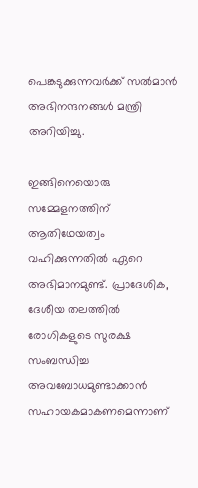പെങ്കടുക്കുന്നവർക്ക് സൽമാൻ അഭിനന്ദനങ്ങൾ മന്ത്രി അറിയിച്ചു.

ഇങ്ങിനെയൊരു സമ്മേളനത്തിന് ആതിഥേയത്വം വഹിക്കുന്നതിൽ ഏറെ അഭിമാനമുണ്ട്. പ്രാദേശിക, ദേശീയ തലത്തിൽ രോഗികളുടെ സുരക്ഷ സംബന്ധിച്ച അവബോധമുണ്ടാക്കാൻ സഹായകമാകണമെന്നാണ്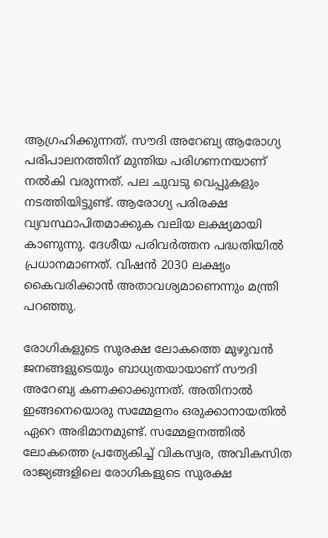ആഗ്രഹിക്കുന്നത്. സൗദി അറേബ്യ ആരോഗ്യ പരിപാലനത്തിന് മുന്തിയ പരിഗണനയാണ് നൽകി വരുന്നത്. പല ചുവടു വെപ്പുകളും നടത്തിയിട്ടുണ്ട്. ആരോഗ്യ പരിരക്ഷ വ്യവസ്ഥാപിതമാക്കുക വലിയ ലക്ഷ്യമായി കാണുന്നു. ദേശീയ പരിവർത്തന പദ്ധതിയിൽ പ്രധാനമാണത്. വിഷൻ 2030 ലക്ഷ്യം കൈവരിക്കാൻ അതാവശ്യമാണെന്നും മന്ത്രി പറഞ്ഞു.

രോഗികളുടെ സുരക്ഷ ലോകത്തെ മുഴുവൻ ജനങ്ങളുടെയും ബാധ്യതയായാണ് സൗദി അറേബ്യ കണക്കാക്കുന്നത്. അതിനാൽ ഇങ്ങനെയൊരു സമ്മേളനം ഒരുക്കാനായതിൽ ഏറെ അഭിമാനമുണ്ട്. സമ്മേളനത്തിൽ ലോകത്തെ പ്രത്യേകിച്ച് വികസ്വര, അവികസിത രാജ്യങ്ങളിലെ രോഗികളുടെ സുരക്ഷ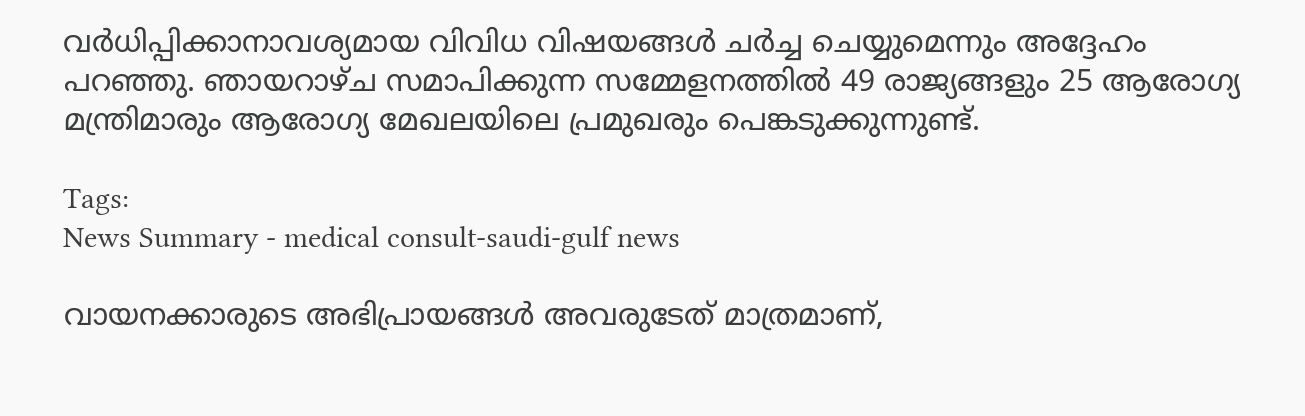വർധിപ്പിക്കാനാവശ്യമായ വിവിധ വിഷയങ്ങൾ ചർച്ച ചെയ്യുമെന്നും അദ്ദേഹം പറഞ്ഞു. ഞായറാഴ്ച സമാപിക്കുന്ന സമ്മേളനത്തിൽ 49 രാജ്യങ്ങളും 25 ആരോഗ്യ മന്ത്രിമാരും ആരോഗ്യ മേഖലയിലെ പ്രമുഖരും പെങ്കടുക്കുന്നുണ്ട്.

Tags:
News Summary - medical consult-saudi-gulf news

വായനക്കാരുടെ അഭിപ്രായങ്ങള്‍ അവരുടേത് മാത്രമാണ്,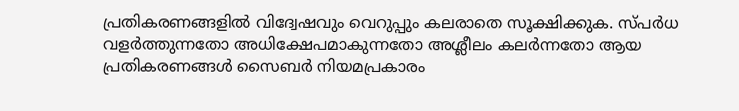പ്രതികരണങ്ങളിൽ വിദ്വേഷവും വെറുപ്പും കലരാതെ സൂക്ഷിക്കുക. സ്പർധ വളർത്തുന്നതോ അധിക്ഷേപമാകുന്നതോ അശ്ലീലം കലർന്നതോ ആയ പ്രതികരണങ്ങൾ സൈബർ നിയമപ്രകാരം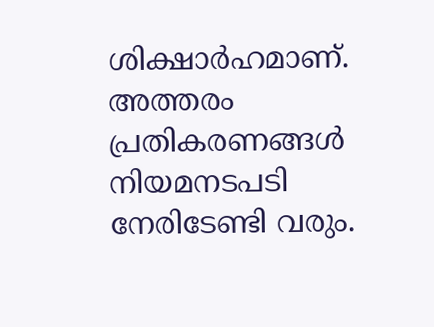ശിക്ഷാർഹമാണ്. അത്തരം പ്രതികരണങ്ങൾ നിയമനടപടി നേരിടേണ്ടി വരും.